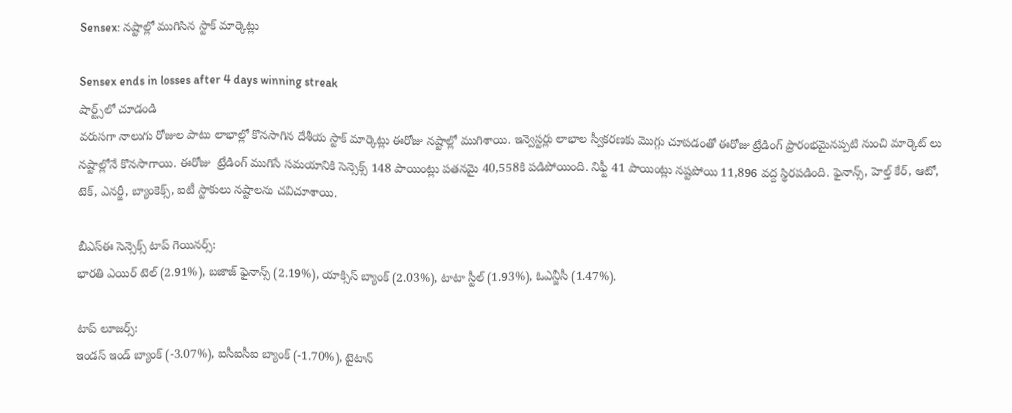Sensex: నష్టాల్లో ముగిసిన స్టాక్ మార్కెట్లు

Sensex ends in losses after 4 days winning streak
షార్ట్స్‌లో చూడండి
వరుసగా నాలుగు రోజుల పాటు లాభాల్లో కొనసాగిన దేశీయ స్టాక్ మార్కెట్లు ఈరోజు నష్టాల్లో ముగిశాయి. ఇన్వెస్టర్లు లాభాల స్వీకరణకు మొగ్గు చూపడంతో ఈరోజు ట్రేడింగ్ ప్రారంభమైనప్పటి నుంచి మార్కెట్ లు నష్టాల్లోనే కొనసాగాయి. ఈరోజు  ట్రేడింగ్ ముగిసే సమయానికి సెన్సెక్స్ 148 పాయింట్లు పతనమై 40,558కి పడిపోయింది. నిఫ్టీ 41 పాయింట్లు నష్టపోయి 11,896 వద్ద స్థిరపడింది. ఫైనాన్స్, హెల్త్ కేర్, ఆటో, టెక్, ఎనర్జీ, బ్యాంకెక్స్, ఐటీ స్టాకులు నష్టాలను చవిచూశాయి.

బీఎస్ఈ సెన్సెక్స్ టాప్ గెయినర్స్:
భారతి ఎయిర్ టెల్ (2.91%), బజాజ్ ఫైనాన్స్ (2.19%), యాక్సిస్ బ్యాంక్ (2.03%), టాటా స్టీల్ (1.93%), ఓఎన్జీసీ (1.47%).

టాప్ లూజర్స్:
ఇండస్ ఇండ్ బ్యాంక్ (-3.07%), ఐసీఐసీఐ బ్యాంక్ (-1.70%), టైటాన్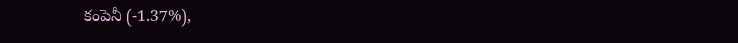కంపెనీ (-1.37%),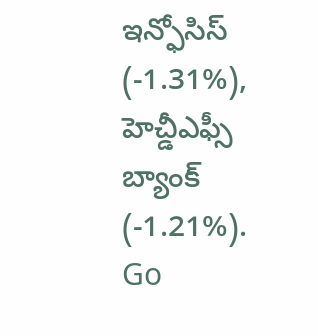ఇన్ఫోసిస్ (-1.31%), హెచ్డీఎఫ్సీ బ్యాంక్ (-1.21%).
Go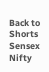Back to Shorts
Sensex
Nifty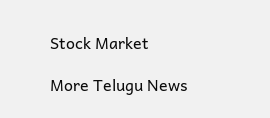Stock Market

More Telugu News